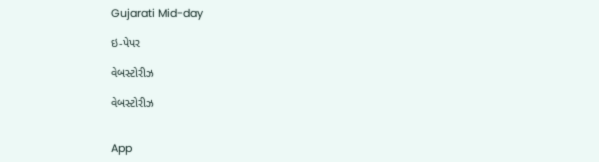Gujarati Mid-day

ઇ-પેપર

વેબસ્ટોરીઝ

વેબસ્ટોરીઝ


App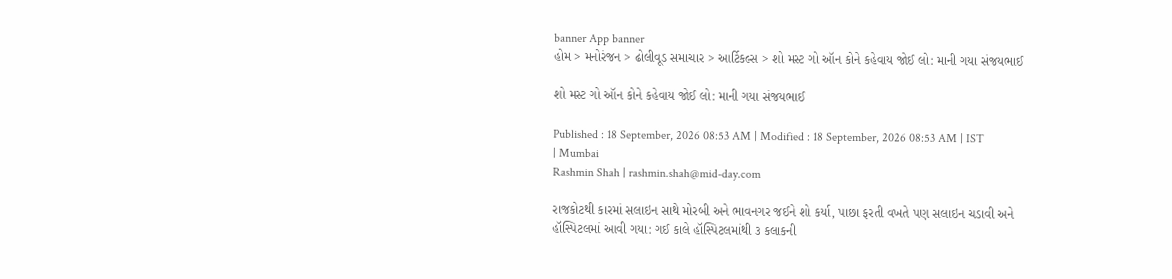banner App banner
હોમ > મનોરંજન > ઢોલીવૂડ સમાચાર > આર્ટિકલ્સ > શો મસ્ટ ગો ઑન કોને કહેવાય જોઈ લો: માની ગયા સંજયભાઈ

શો મસ્ટ ગો ઑન કોને કહેવાય જોઈ લો: માની ગયા સંજયભાઈ

Published : 18 September, 2026 08:53 AM | Modified : 18 September, 2026 08:53 AM | IST | Mumbai
Rashmin Shah | rashmin.shah@mid-day.com

રાજકોટથી કારમાં સલાઇન સાથે મોરબી અને ભાવનગર જઈને શો કર્યા, પાછા ફરતી વખતે પણ સલાઇન ચડાવી અને હૉસ્પિટલમાં આવી ગયા: ગઈ કાલે હૉસ્પિટલમાંથી ૩ કલાકની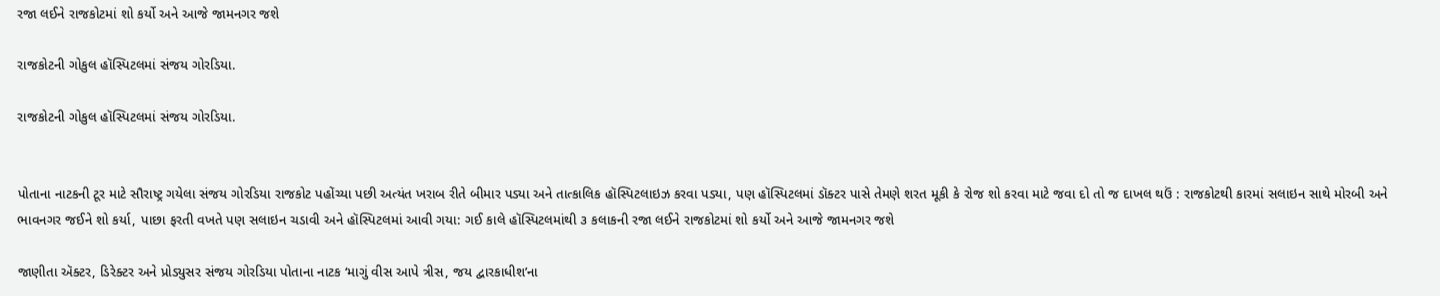રજા લઈને રાજકોટમાં શો કર્યો અને આજે જામનગર જશે

રાજકોટની ગોકુલ હૉસ્પિટલમાં સંજય ગોરડિયા.

રાજકોટની ગોકુલ હૉસ્પિટલમાં સંજય ગોરડિયા.


પોતાના નાટકની ટૂર માટે સૌરાષ્ટ્ર ગયેલા સંજય ગોરડિયા રાજકોટ પહોંચ્યા પછી અત્યંત ખરાબ રીતે બીમાર પડ્યા અને તાત્કાલિક હૉસ્પિટલાઇઝ કરવા પડ્યા, પણ હૉસ્પિટલમાં ડૉક્ટર પાસે તેમણે શરત મૂકી કે રોજ શો કરવા માટે જવા દો તો જ દાખલ થઉં : રાજકોટથી કારમાં સલાઇન સાથે મોરબી અને ભાવનગર જઈને શો કર્યા, પાછા ફરતી વખતે પણ સલાઇન ચડાવી અને હૉસ્પિટલમાં આવી ગયા: ગઈ કાલે હૉસ્પિટલમાંથી ૩ કલાકની રજા લઈને રાજકોટમાં શો કર્યો અને આજે જામનગર જશે

જાણીતા ઍક્ટર, ડિરેક્ટર અને પ્રોડ્યુસર સંજય ગોરડિયા પોતાના નાટક ‘માગું વીસ આપે ત્રીસ, જય દ્વારકાધીશ’ના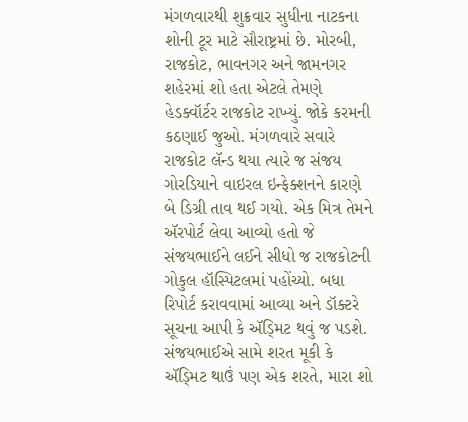મંગળવારથી શુક્રવાર સુધીના નાટકના શોની ટૂર માટે સૌરાષ્ટ્રમાં છે. મોરબી, રાજકોટ, ભાવનગર અને જામનગર શહેરમાં શો હતા એટલે તેમણે હેડક્વૉર્ટર રાજકોટ રાખ્યું. જોકે કરમની કઠણાઈ જુઓ. મંગળવારે સવારે રાજકોટ લૅન્ડ થયા ત્યારે જ સંજય ગોરડિયાને વાઇરલ ઇન્ફેક્શનને કારણે બે ડિગ્રી તાવ થઈ ગયો. એક મિત્ર તેમને ઍરપોર્ટ લેવા આવ્યો હતો જે સંજયભાઈને લઈને સીધો જ રાજકોટની ગોકુલ હૉસ્પિટલમાં પહોંચ્યો. બધા રિપોર્ટ કરાવવામાં આવ્યા અને ડૉક્ટરે સૂચના આપી કે ઍડ્મિટ થવું જ પડશે. સંજયભાઈએ સામે શરત મૂકી કે ઍડ્મિટ થાઉં પણ એક શરતે, મારા શો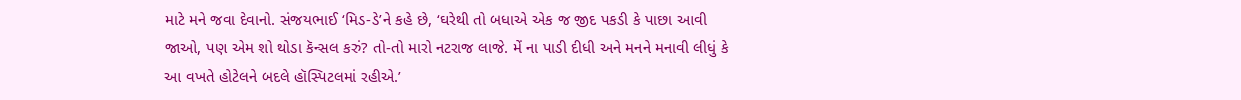માટે મને જવા દેવાનો. સંજયભાઈ ‘મિડ-ડે’ને કહે છે, ‘ઘરેથી તો બધાએ એક જ જીદ પકડી કે પાછા આવી જાઓ, પણ એમ શો થોડા કૅન્સલ કરું? તો-તો મારો નટરાજ લાજે. મેં ના પાડી દીધી અને મનને મનાવી લીધું કે આ વખતે હોટેલને બદલે હૉસ્પિટલમાં રહીએ.’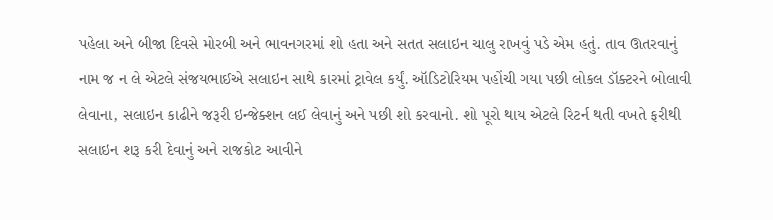પહેલા અને બીજા દિવસે મોરબી અને ભાવનગરમાં શો હતા અને સતત સલાઇન ચાલુ રાખવું પડે એમ હતું. તાવ ઊતરવાનું નામ જ ન લે એટલે સંજયભાઈએ સલાઇન સાથે કારમાં ટ્રાવેલ કર્યું. ઑડિટોરિયમ પહોંચી ગયા પછી લોકલ ડૉક્ટરને બોલાવી લેવાના, સલાઇન કાઢીને જરૂરી ઇન્જેક્શન લઈ લેવાનું અને પછી શો કરવાનો. શો પૂરો થાય એટલે રિટર્ન થતી વખતે ફરીથી સલાઇન શરૂ કરી દેવાનું અને રાજકોટ આવીને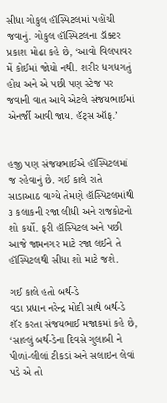સીધા ગોકુલ હૉસ્પિટલમાં પહોંચી જવાનું. ગોકુલ હૉસ્પિટલના ડૉક્ટર પ્રકાશ મોઢા કહે છે, ‘આવો વિલપાવર મેં કોઈમાં જોયો નથી. શરીર ધગધગતું હોય અને એ પછી પણ સ્ટેજ પર જવાની વાત આવે એટલે સંજયભાઈમાં એનર્જી આવી જાય. હૅટ્સ ઑફ.’


હજી પણ સંજયભાઈએ હૉસ્પિટલમાં જ રહેવાનું છે. ગઈ કાલે રાતે સાડાઆઠ વાગ્યે તેમણે હૉસ્પિટલમાંથી ૩ કલાકની રજા લીધી અને રાજકોટનો શો કર્યો. ફરી હૉસ્પિટલ અને પછી આજે જામનગર માટે રજા લઈને તે હૉસ્પિટલથી સીધા શો માટે જશે.

ગઈ કાલે હતો બર્થ-ડે
વડા પ્રધાન નરેન્દ્ર મોદી સાથે બર્થ-ડે શૅર કરતા સંજયભાઈ મજાકમાં કહે છે, ‘સાલ્લું બર્થ-ડેના દિવસે ગુલાબી ને પીળાં-લીલાં ટીકડાં અને સલાઇન લેવાં પડે એ તો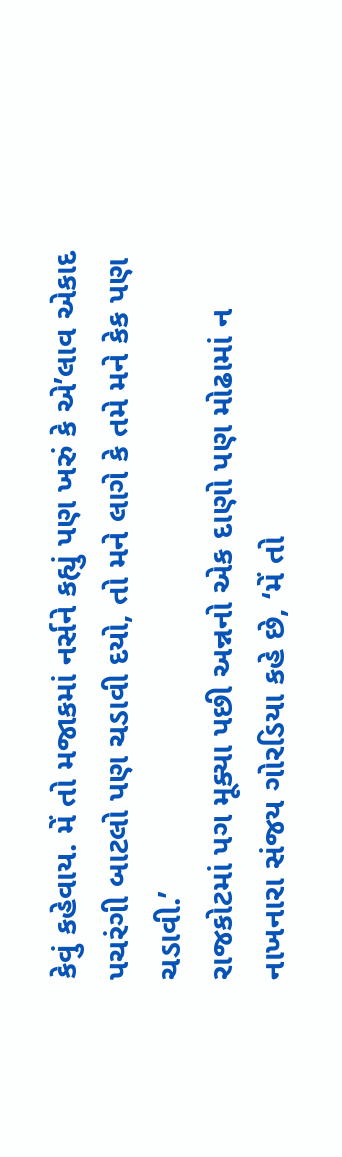કેવું કહેવાય. મેં તો મજાકમાં નર્સને કહ્યું પણ ખરું કે એ’લાવ એકાદ પચરંગી બાટલો પણ ચડાવી દયો, તો મને લાગે કે તમે મને કેક પણ ચડાવી.’
રાજકોટમાં પગ મૂક્યા પછી અન્નનો એક દાણો પણ મોઢામાં ન નાખનારા સંજય ગોરડિયા કહે છે, ‘મેં તો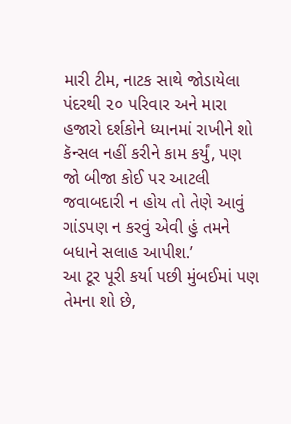મારી ટીમ, નાટક સાથે જોડાયેલા પંદરથી ૨૦ પરિવાર અને મારા હજારો દર્શકોને ધ્યાનમાં રાખીને શો કૅન્સલ નહીં કરીને કામ કર્યું, પણ જો બીજા કોઈ પર આટલી જવાબદારી ન હોય તો તેણે આવું ગાંડપણ ન કરવું એવી હું તમને બધાને સલાહ આપીશ.’
આ ટૂર પૂરી કર્યા પછી મુંબઈમાં પણ તેમના શો છે,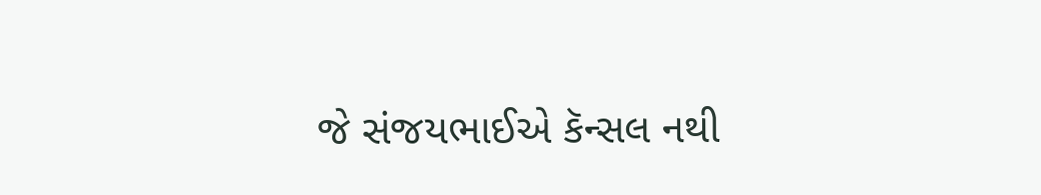જે સંજયભાઈએ કૅન્સલ નથી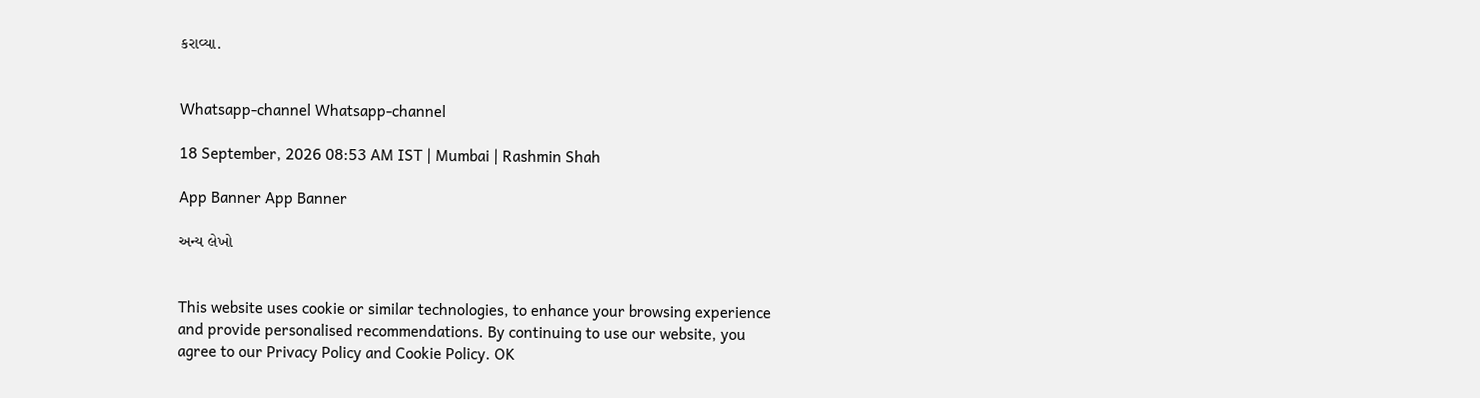કરાવ્યા.


Whatsapp-channel Whatsapp-channel

18 September, 2026 08:53 AM IST | Mumbai | Rashmin Shah

App Banner App Banner

અન્ય લેખો


This website uses cookie or similar technologies, to enhance your browsing experience and provide personalised recommendations. By continuing to use our website, you agree to our Privacy Policy and Cookie Policy. OK